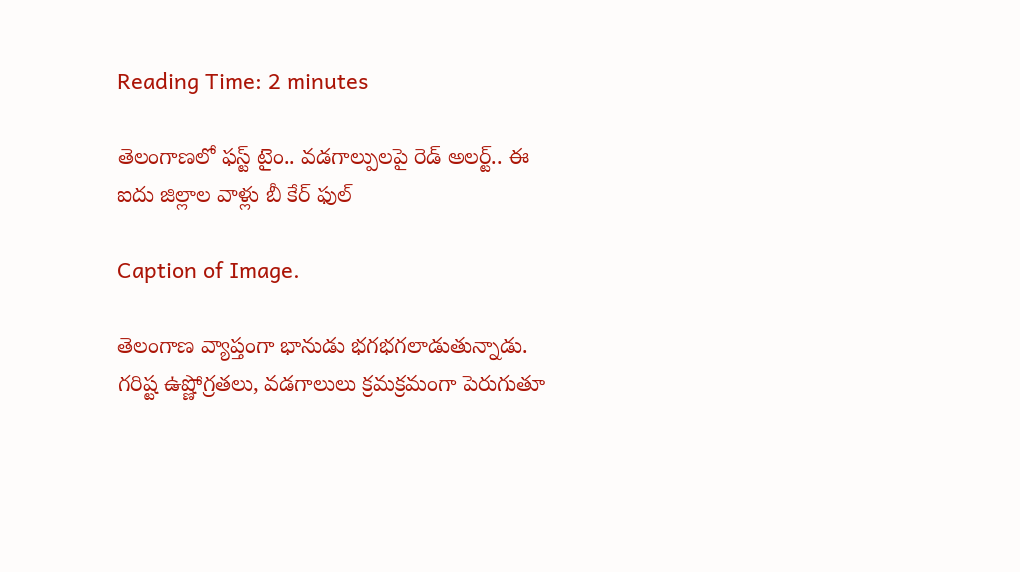Reading Time: 2 minutes

తెలంగాణలో ఫస్ట్ టైం.. వడగాల్పులపై రెడ్ అలర్ట్.. ఈ ఐదు జిల్లాల వాళ్లు బీ కేర్ ఫుల్

Caption of Image.

తెలంగాణ వ్యాప్తంగా భానుడు భగభగలాడుతున్నాడు. గరిష్ట ఉష్ణోగ్రతలు, వడగాలులు క్రమక్రమంగా పెరుగుతూ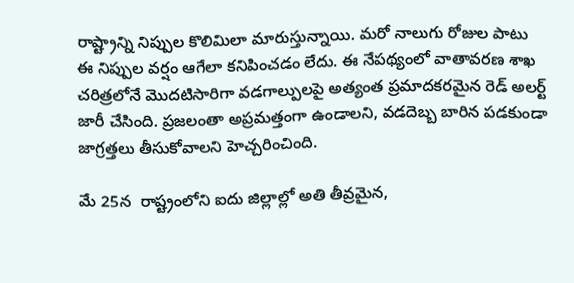రాష్ట్రాన్ని నిప్పుల కొలిమిలా మారుస్తున్నాయి. మరో నాలుగు రోజుల పాటు ఈ నిప్పుల వర్షం ఆగేలా కనిపించడం లేదు. ఈ నేపథ్యంలో వాతావరణ శాఖ చరిత్రలోనే మొదటిసారిగా వడగాల్పులపై అత్యంత ప్రమాదకరమైన రెడ్ అలర్ట్ జారీ చేసింది. ప్రజలంతా అప్రమత్తంగా ఉండాలని, వడదెబ్బ బారిన పడకుండా జాగ్రత్తలు తీసుకోవాలని హెచ్చరించింది.

మే 25న  రాష్ట్రంలోని ఐదు జిల్లాల్లో అతి తీవ్రమైన,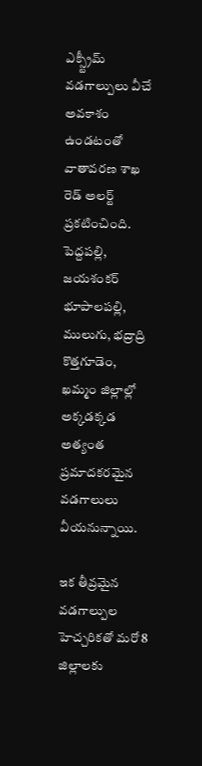ఎక్స్ట్రీమ్ వడగాల్పులు వీచే అవకాశం ఉండటంతో వాతావరణ శాఖ రెడ్ అలర్ట్ ప్రకటించింది. పెద్దపల్లి, జయశంకర్ భూపాలపల్లి, ములుగు, భద్రాద్రి కొత్తగూడెం, ఖమ్మం జిల్లాల్లో అక్కడక్కడ అత్యంత ప్రమాదకరమైన వడగాలులు వీయనున్నాయి.

ఇక తీవ్రమైన వడగాల్పుల హెచ్చరికతో మరో 8 జిల్లాలకు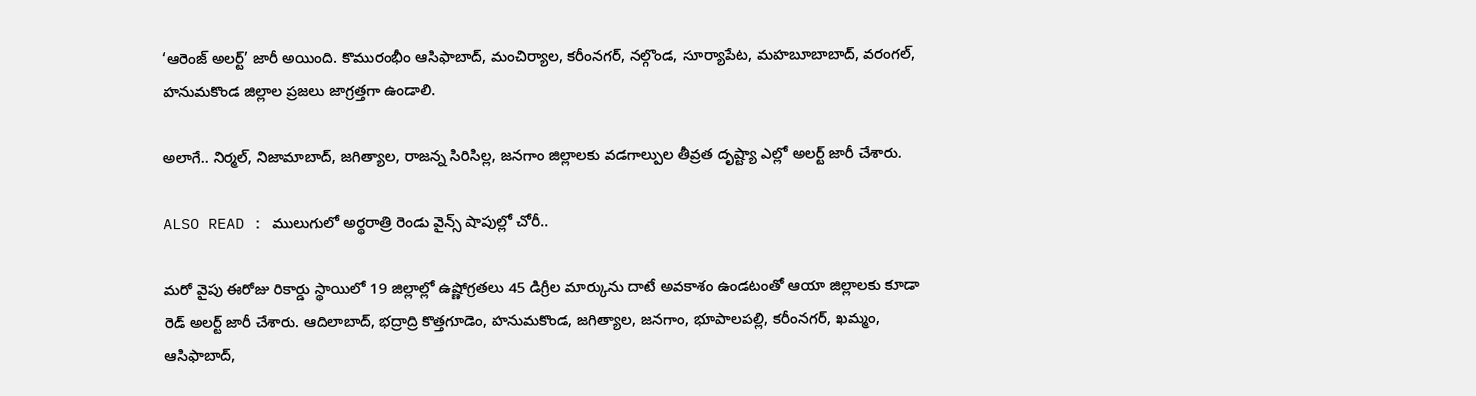‘ఆరెంజ్ అలర్ట్’ జారీ అయింది. కొమురంభీం ఆసిఫాబాద్, మంచిర్యాల, కరీంనగర్, నల్గొండ, సూర్యాపేట, మహబూబాబాద్, వరంగల్, హనుమకొండ జిల్లాల ప్రజలు జాగ్రత్తగా ఉండాలి.

అలాగే.. నిర్మల్, నిజామాబాద్, జగిత్యాల, రాజన్న సిరిసిల్ల, జనగాం జిల్లాలకు వడగాల్పుల తీవ్రత దృష్ట్యా ఎల్లో అలర్ట్ జారీ చేశారు.

ALSO READ : ములుగులో అర్థరాత్రి రెండు వైన్స్ షాపుల్లో చోరీ..

మరో వైపు ఈరోజు రికార్డు స్థాయిలో 19 జిల్లాల్లో ఉష్ణోగ్రతలు 45 డిగ్రీల మార్కును దాటే అవకాశం ఉండటంతో ఆయా జిల్లాలకు కూడా రెడ్ అలర్ట్ జారీ చేశారు. ఆదిలాబాద్, భద్రాద్రి కొత్తగూడెం, హనుమకొండ, జగిత్యాల, జనగాం, భూపాలపల్లి, కరీంనగర్, ఖమ్మం, ఆసిఫాబాద్,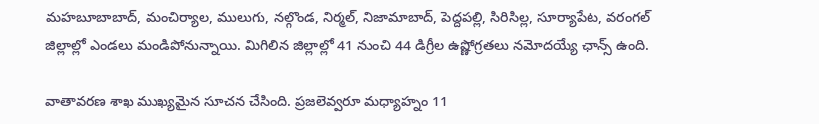మహబూబాబాద్, మంచిర్యాల, ములుగు, నల్గొండ, నిర్మల్, నిజామాబాద్, పెద్దపల్లి, సిరిసిల్ల, సూర్యాపేట, వరంగల్ జిల్లాల్లో ఎండలు మండిపోనున్నాయి. మిగిలిన జిల్లాల్లో 41 నుంచి 44 డిగ్రీల ఉష్ణోగ్రతలు నమోదయ్యే ఛాన్స్ ఉంది.

వాతావరణ శాఖ ముఖ్యమైన సూచన చేసింది. ప్రజలెవ్వరూ మధ్యాహ్నం 11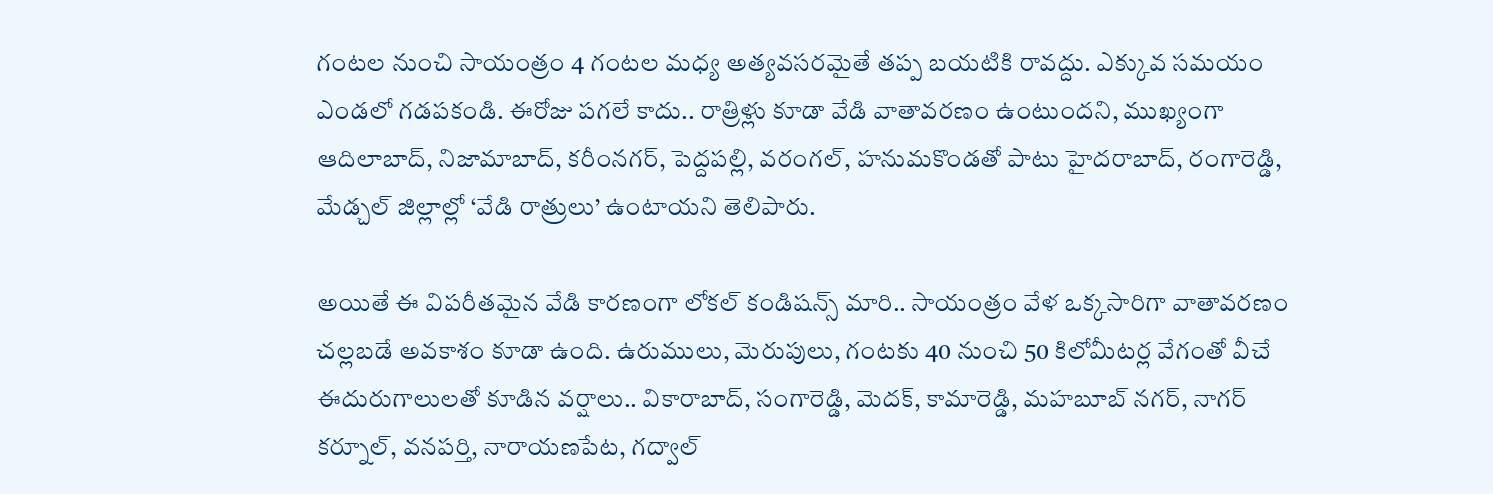గంటల నుంచి సాయంత్రం 4 గంటల మధ్య అత్యవసరమైతే తప్ప బయటికి రావద్దు. ఎక్కువ సమయం ఎండలో గడపకండి. ఈరోజు పగలే కాదు.. రాత్రిళ్లు కూడా వేడి వాతావరణం ఉంటుందని, ముఖ్యంగా ఆదిలాబాద్, నిజామాబాద్, కరీంనగర్, పెద్దపల్లి, వరంగల్, హనుమకొండతో పాటు హైదరాబాద్, రంగారెడ్డి, మేడ్చల్ జిల్లాల్లో ‘వేడి రాత్రులు’ ఉంటాయని తెలిపారు.

అయితే ఈ విపరీతమైన వేడి కారణంగా లోకల్ కండిషన్స్ మారి.. సాయంత్రం వేళ ఒక్కసారిగా వాతావరణం చల్లబడే అవకాశం కూడా ఉంది. ఉరుములు, మెరుపులు, గంటకు 40 నుంచి 50 కిలోమీటర్ల వేగంతో వీచే ఈదురుగాలులతో కూడిన వర్షాలు.. వికారాబాద్, సంగారెడ్డి, మెదక్, కామారెడ్డి, మహబూబ్ నగర్, నాగర్ కర్నూల్, వనపర్తి, నారాయణపేట, గద్వాల్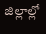జిల్లాల్లో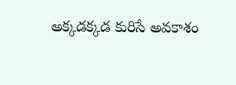అక్కడక్కడ కురిసే అవకాశం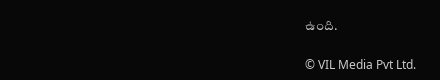ఉంది.


© VIL Media Pvt Ltd.